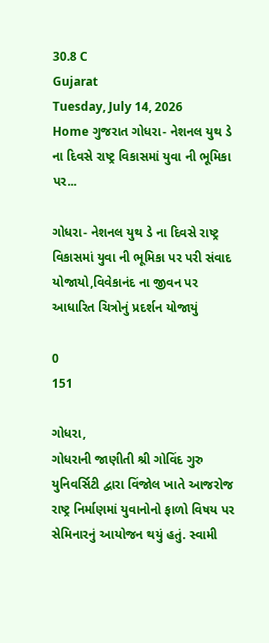30.8 C
Gujarat
Tuesday, July 14, 2026
Home ગુજરાત ગોધરા- નેશનલ યુથ ડે ના દિવસે રાષ્ટ્ર વિકાસમાં યુવા ની ભૂમિકા પર...

ગોધરા- નેશનલ યુથ ડે ના દિવસે રાષ્ટ્ર વિકાસમાં યુવા ની ભૂમિકા પર પરી સંવાદ યોજાયો,વિવેકાનંદ ના જીવન પર આધારિત ચિત્રોનું પ્રદર્શન યોજાયું

0
151

ગોધરા,
ગોધરાની જાણીતી શ્રી ગોવિંદ ગુરુ યુનિવર્સિટી દ્વારા વિંજોલ ખાતે આજરોજ રાષ્ટ્ર નિર્માણમાં યુવાનોનો ફાળો વિષય પર સેમિનારનું આયોજન થયું હતું. સ્વામી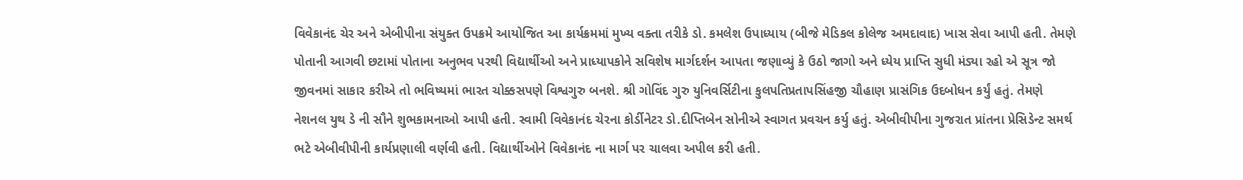વિવેકાનંદ ચેર અને એબીપીના સંયુક્ત ઉપક્રમે આયોજિત આ કાર્યક્રમમાં મુખ્ય વક્તા તરીકે ડો. કમલેશ ઉપાધ્યાય (બીજે મેડિકલ કોલેજ અમદાવાદ) ખાસ સેવા આપી હતી. તેમણે પોતાની આગવી છટામાં પોતાના અનુભવ પરથી વિદ્યાર્થીઓ અને પ્રાધ્યાપકોને સવિશેષ માર્ગદર્શન આપતા જણાવ્યું કે ઉઠો જાગો અને ધ્યેય પ્રાપ્તિ સુધી મંડ્યા રહો એ સૂત્ર જો જીવનમાં સાકાર કરીએ તો ભવિષ્યમાં ભારત ચોક્કસપણે વિશ્વગુરુ બનશે. શ્રી ગોવિંદ ગુરુ યુનિવર્સિટીના કુલપતિપ્રતાપસિંહજી ચૌહાણ પ્રાસંગિક ઉદબોધન કર્યું હતું. તેમણે નેશનલ યુથ ડે ની સૌને શુભકામનાઓ આપી હતી. સ્વામી વિવેકાનંદ ચેરના કોર્ડીનેટર ડો.દીપ્તિબેન સોનીએ સ્વાગત પ્રવચન કર્યુ હતું. એબીવીપીના ગુજરાત પ્રાંતના પ્રેસિડેન્ટ સમર્થ ભટે એબીવીપીની કાર્યપ્રણાલી વર્ણવી હતી. વિદ્યાર્થીઓને વિવેકાનંદ ના માર્ગ પર ચાલવા અપીલ કરી હતી.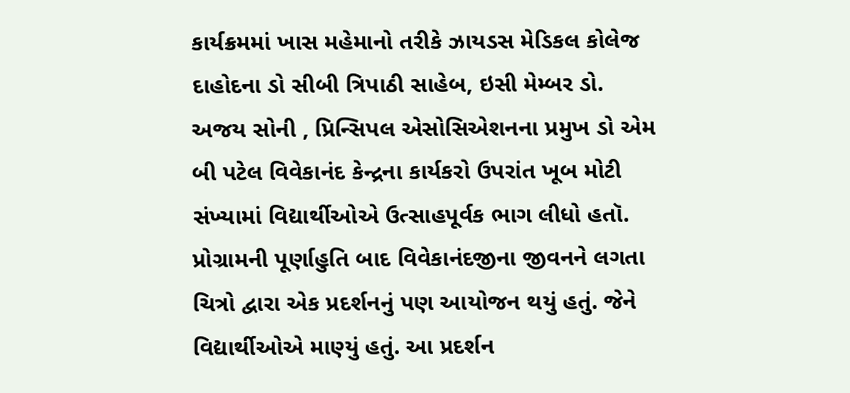કાર્યક્રમમાં ખાસ મહેમાનો તરીકે ઝાયડસ મેડિકલ કોલેજ દાહોદના ડો સીબી ત્રિપાઠી સાહેબ, ઇસી મેમ્બર ડો. અજય સોની , પ્રિન્સિપલ એસોસિએશનના પ્રમુખ ડો એમ બી પટેલ વિવેકાનંદ કેન્દ્રના કાર્યકરો ઉપરાંત ખૂબ મોટી સંખ્યામાં વિદ્યાર્થીઓએ ઉત્સાહપૂર્વક ભાગ લીધો હતૉ. પ્રોગ્રામની પૂર્ણાહુતિ બાદ વિવેકાનંદજીના જીવનને લગતા ચિત્રો દ્વારા એક પ્રદર્શનનું પણ આયોજન થયું હતું. જેને વિદ્યાર્થીઓએ માણ્યું હતું. આ પ્રદર્શન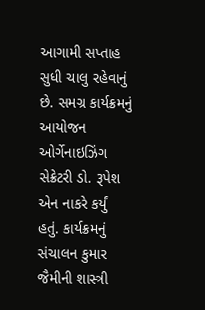આગામી સપ્તાહ સુધી ચાલુ રહેવાનું છે. સમગ્ર કાર્યક્રમનું આયોજન ઓર્ગેનાઇઝિંગ સેક્રેટરી ડો. રૂપેશ એન નાકરે કર્યું હતું. કાર્યક્રમનું સંચાલન કુમાર જૈમીની શાસ્ત્રી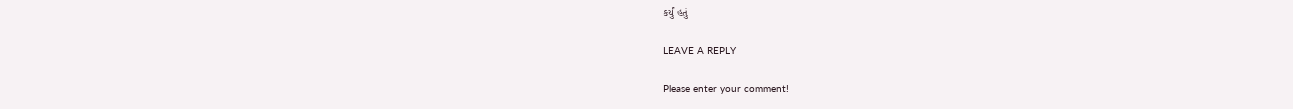કર્યું હતું

LEAVE A REPLY

Please enter your comment!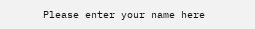Please enter your name here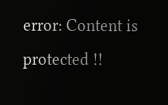error: Content is protected !!